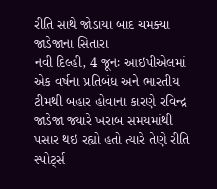રીતિ સાથે જોડાયા બાદ ચમક્યા જાડેજાના સિતારા
નવી દિલ્હી, 4 જૂનઃ આઇપીએલમાં એક વર્ષના પ્રતિબંધ અને ભારતીય ટીમથી બહાર હોવાના કારણે રવિન્દ્ર જાડેજા જ્યારે ખરાબ સમયમાંથી પસાર થઇ રહ્યો હતો ત્યારે તેણે રીતિ સ્પોર્ટ્સ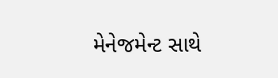મેનેજમેન્ટ સાથે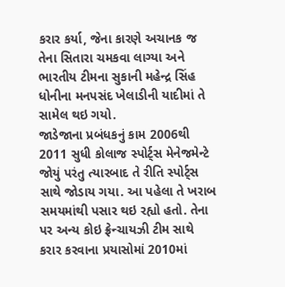કરાર કર્યા, જેના કારણે અચાનક જ તેના સિતારા ચમકવા લાગ્યા અને ભારતીય ટીમના સુકાની મહેન્દ્ર સિંહ ધોનીના મનપસંદ ખેલાડીની યાદીમાં તે સામેલ થઇ ગયો.
જાડેજાના પ્રબંધકનું કામ 2006થી 2011 સુધી કોલાજ સ્પોર્ટ્સ મેનેજમેન્ટે જોયું પરંતુ ત્યારબાદ તે રીતિ સ્પોર્ટ્સ સાથે જોડાય ગયા. આ પહેલા તે ખરાબ સમયમાંથી પસાર થઇ રહ્યો હતો. તેના પર અન્ય કોઇ ફ્રેન્ચાયઝી ટીમ સાથે કરાર કરવાના પ્રયાસોમાં 2010માં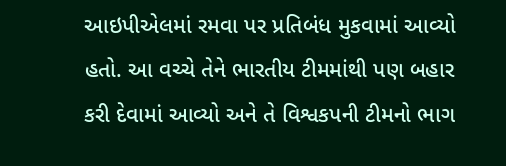આઇપીએલમાં રમવા પર પ્રતિબંધ મુકવામાં આવ્યો હતો. આ વચ્ચે તેને ભારતીય ટીમમાંથી પણ બહાર કરી દેવામાં આવ્યો અને તે વિશ્વકપની ટીમનો ભાગ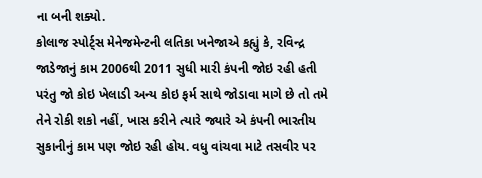ના બની શક્યો.
કોલાજ સ્પોર્ટ્સ મેનેજમેન્ટની લતિકા ખનેજાએ કહ્યું કે, રવિન્દ્ર જાડેજાનું કામ 2006થી 2011 સુધી મારી કંપની જોઇ રહી હતી પરંતુ જો કોઇ ખેલાડી અન્ય કોઇ ફર્મ સાથે જોડાવા માગે છે તો તમે તેને રોકી શકો નહીં, ખાસ કરીને ત્યારે જ્યારે એ કંપની ભારતીય સુકાનીનું કામ પણ જોઇ રહી હોય. વધુ વાંચવા માટે તસવીર પર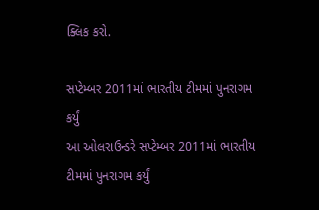ક્લિક કરો.

સપ્ટેમ્બર 2011માં ભારતીય ટીમમાં પુનરાગમ કર્યું
આ ઓલરાઉન્ડરે સપ્ટેમ્બર 2011માં ભારતીય ટીમમાં પુનરાગમ કર્યું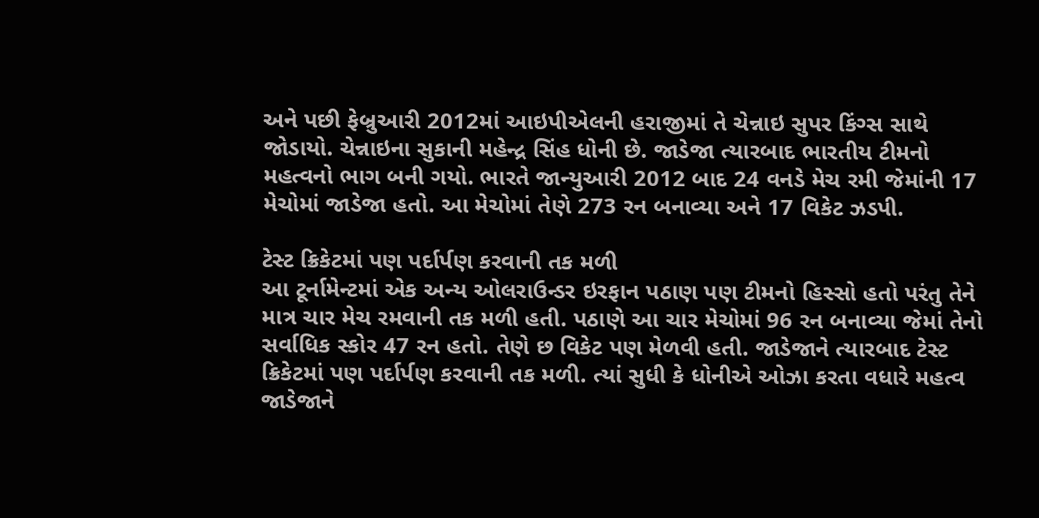અને પછી ફેબ્રુઆરી 2012માં આઇપીએલની હરાજીમાં તે ચેન્નાઇ સુપર કિંગ્સ સાથે જોડાયો. ચેન્નાઇના સુકાની મહેન્દ્ર સિંહ ધોની છે. જાડેજા ત્યારબાદ ભારતીય ટીમનો મહત્વનો ભાગ બની ગયો. ભારતે જાન્યુઆરી 2012 બાદ 24 વનડે મેચ રમી જેમાંની 17 મેચોમાં જાડેજા હતો. આ મેચોમાં તેણે 273 રન બનાવ્યા અને 17 વિકેટ ઝડપી.

ટેસ્ટ ક્રિકેટમાં પણ પર્દાર્પણ કરવાની તક મળી
આ ટૂર્નામેન્ટમાં એક અન્ય ઓલરાઉન્ડર ઇરફાન પઠાણ પણ ટીમનો હિસ્સો હતો પરંતુ તેને માત્ર ચાર મેચ રમવાની તક મળી હતી. પઠાણે આ ચાર મેચોમાં 96 રન બનાવ્યા જેમાં તેનો સર્વાધિક સ્કોર 47 રન હતો. તેણે છ વિકેટ પણ મેળવી હતી. જાડેજાને ત્યારબાદ ટેસ્ટ ક્રિકેટમાં પણ પર્દાર્પણ કરવાની તક મળી. ત્યાં સુધી કે ધોનીએ ઓઝા કરતા વધારે મહત્વ જાડેજાને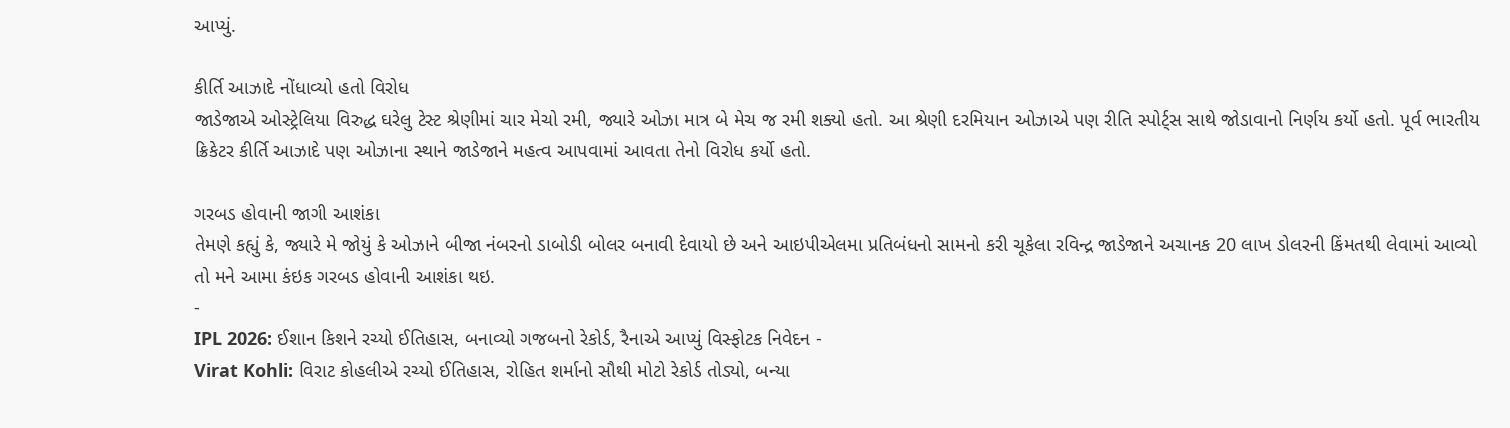આપ્યું.

કીર્તિ આઝાદે નોંધાવ્યો હતો વિરોધ
જાડેજાએ ઓસ્ટ્રેલિયા વિરુદ્ધ ઘરેલુ ટેસ્ટ શ્રેણીમાં ચાર મેચો રમી, જ્યારે ઓઝા માત્ર બે મેચ જ રમી શક્યો હતો. આ શ્રેણી દરમિયાન ઓઝાએ પણ રીતિ સ્પોર્ટ્સ સાથે જોડાવાનો નિર્ણય કર્યો હતો. પૂર્વ ભારતીય ક્રિકેટર કીર્તિ આઝાદે પણ ઓઝાના સ્થાને જાડેજાને મહત્વ આપવામાં આવતા તેનો વિરોધ કર્યો હતો.

ગરબડ હોવાની જાગી આશંકા
તેમણે કહ્યું કે, જ્યારે મે જોયું કે ઓઝાને બીજા નંબરનો ડાબોડી બોલર બનાવી દેવાયો છે અને આઇપીએલમા પ્રતિબંધનો સામનો કરી ચૂકેલા રવિન્દ્ર જાડેજાને અચાનક 20 લાખ ડોલરની કિંમતથી લેવામાં આવ્યો તો મને આમા કંઇક ગરબડ હોવાની આશંકા થઇ.
-
IPL 2026: ઈશાન કિશને રચ્યો ઈતિહાસ, બનાવ્યો ગજબનો રેકોર્ડ, રૈનાએ આપ્યું વિસ્ફોટક નિવેદન -
Virat Kohli: વિરાટ કોહલીએ રચ્યો ઈતિહાસ, રોહિત શર્માનો સૌથી મોટો રેકોર્ડ તોડ્યો, બન્યા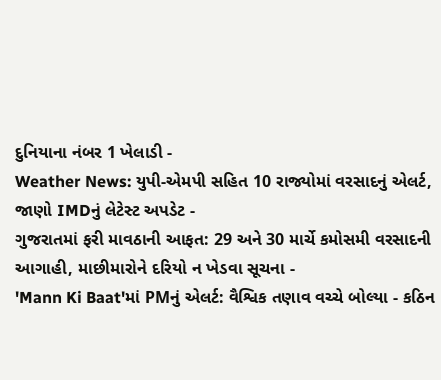દુનિયાના નંબર 1 ખેલાડી -
Weather News: યુપી-એમપી સહિત 10 રાજ્યોમાં વરસાદનું એલર્ટ, જાણો IMDનું લેટેસ્ટ અપડેટ -
ગુજરાતમાં ફરી માવઠાની આફત: 29 અને 30 માર્ચે કમોસમી વરસાદની આગાહી, માછીમારોને દરિયો ન ખેડવા સૂચના -
'Mann Ki Baat'માં PMનું એલર્ટ: વૈશ્વિક તણાવ વચ્ચે બોલ્યા - કઠિન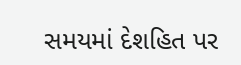સમયમાં દેશહિત પર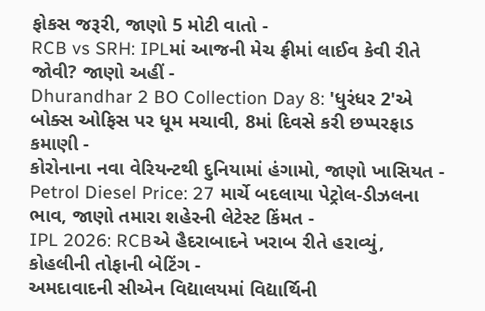ફોકસ જરૂરી, જાણો 5 મોટી વાતો -
RCB vs SRH: IPLમાં આજની મેચ ફ્રીમાં લાઈવ કેવી રીતે જોવી? જાણો અહીં -
Dhurandhar 2 BO Collection Day 8: 'ધુરંધર 2'એ બોક્સ ઓફિસ પર ધૂમ મચાવી, 8માં દિવસે કરી છપ્પરફાડ કમાણી -
કોરોનાના નવા વેરિયન્ટથી દુનિયામાં હંગામો, જાણો ખાસિયત -
Petrol Diesel Price: 27 માર્ચે બદલાયા પેટ્રોલ-ડીઝલના ભાવ, જાણો તમારા શહેરની લેટેસ્ટ કિંમત -
IPL 2026: RCBએ હૈદરાબાદને ખરાબ રીતે હરાવ્યું, કોહલીની તોફાની બેટિંગ -
અમદાવાદની સીએન વિદ્યાલયમાં વિદ્યાર્થિની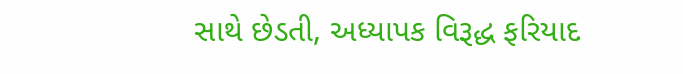સાથે છેડતી, અધ્યાપક વિરૂદ્ધ ફરિયાદ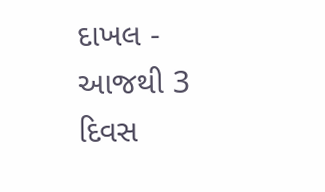દાખલ -
આજથી 3 દિવસ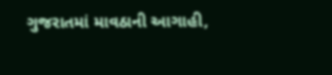ગુજરાતમાં માવઠાની આગાહી,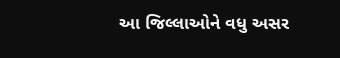આ જિલ્લાઓને વધુ અસર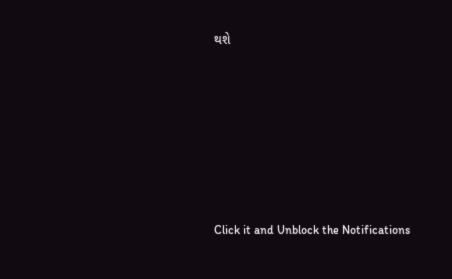થશે








Click it and Unblock the Notifications